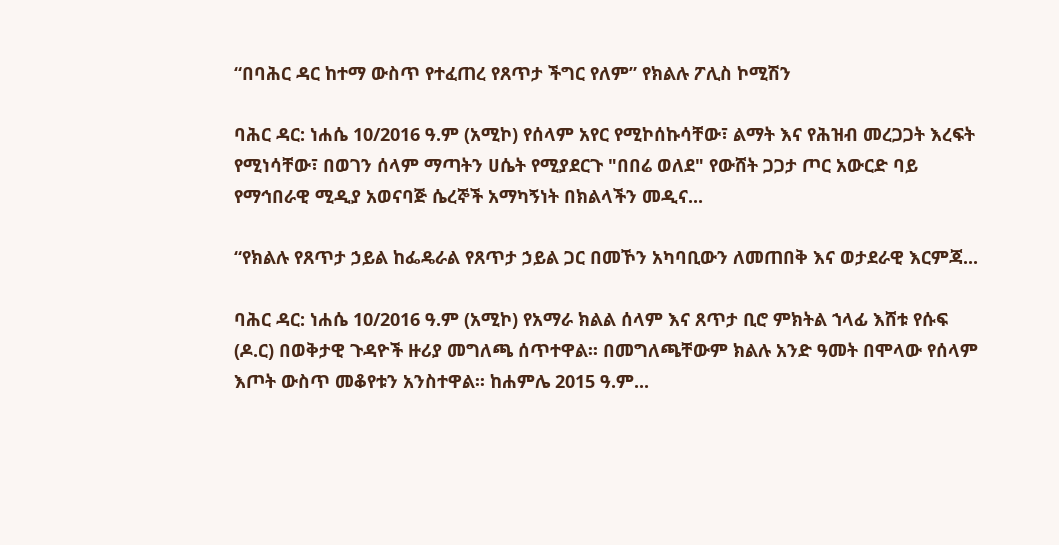“በባሕር ዳር ከተማ ውስጥ የተፈጠረ የጸጥታ ችግር የለም” የክልሉ ፖሊስ ኮሚሽን

ባሕር ዳር: ነሐሴ 10/2016 ዓ.ም (አሚኮ) የሰላም አየር የሚኮሰኩሳቸው፣ ልማት እና የሕዝብ መረጋጋት እረፍት የሚነሳቸው፣ በወገን ሰላም ማጣትን ሀሴት የሚያደርጉ "በበሬ ወለደ" የውሸት ጋጋታ ጦር አውርድ ባይ የማኅበራዊ ሚዲያ አወናባጅ ሴረኞች አማካኝነት በክልላችን መዲና...

“የክልሉ የጸጥታ ኃይል ከፌዴራል የጸጥታ ኃይል ጋር በመኾን አካባቢውን ለመጠበቅ እና ወታደራዊ እርምጃ...

ባሕር ዳር: ነሐሴ 10/2016 ዓ.ም (አሚኮ) የአማራ ክልል ሰላም እና ጸጥታ ቢሮ ምክትል ኀላፊ እሸቱ የሱፍ (ዶ.ር) በወቅታዊ ጉዳዮች ዙሪያ መግለጫ ሰጥተዋል፡፡ በመግለጫቸውም ክልሉ አንድ ዓመት በሞላው የሰላም እጦት ውስጥ መቆየቱን አንስተዋል፡፡ ከሐምሌ 2015 ዓ.ም...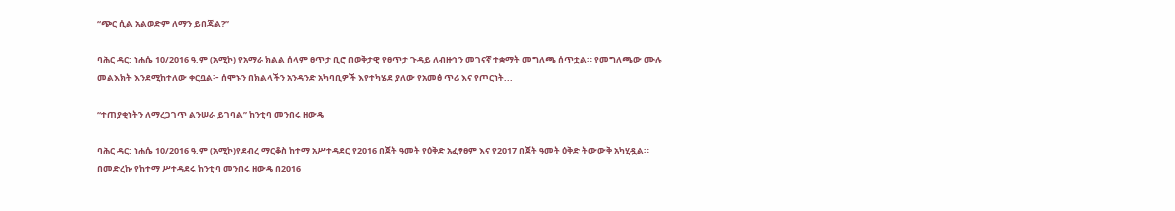“ጭር ሲል አልወድም ለማን ይበጃል?”

ባሕር ዳር: ነሐሴ 10/2016 ዓ.ም (አሚኮ) የአማራ ክልል ሰላም ፀጥታ ቢሮ በወቅታዊ የፀጥታ ጉዳይ ለብዙኅን መገናኛ ተቋማት መግለጫ ሰጥቷል። የመግለጫው ሙሉ መልእክት እንደሚከተለው ቀርቧል፦ ሰሞኑን በክልላችን አንዳንድ አካባቢዎች እየተካሄደ ያለው የአመፅ ጥሪ እና የጦርነት...

“ተጠያቂነትን ለማረጋገጥ ልንሠራ ይገባል” ከንቲባ መንበሩ ዘውዴ

ባሕር ዳር: ነሐሴ 10/2016 ዓ.ም (አሚኮ)የደብረ ማርቆስ ከተማ አሥተዳደር የ2016 በጀት ዓመት የዕቅድ አፈፃፀም እና የ2017 በጀት ዓመት ዕቅድ ትውውቅ አካሂዷል። በመድረኩ የከተማ ሥተዳደሩ ከንቲባ መንበሩ ዘውዴ በ2016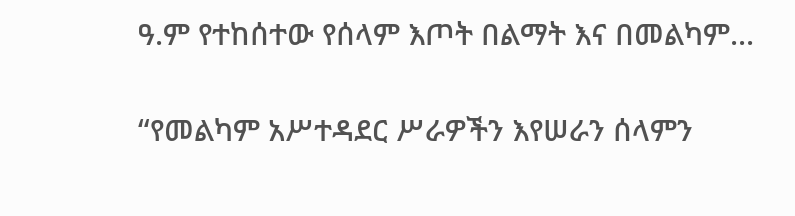ዓ.ም የተከሰተው የሰላም እጦት በልማት እና በመልካም...

“የመልካም አሥተዳደር ሥራዎችን እየሠራን ሰላምን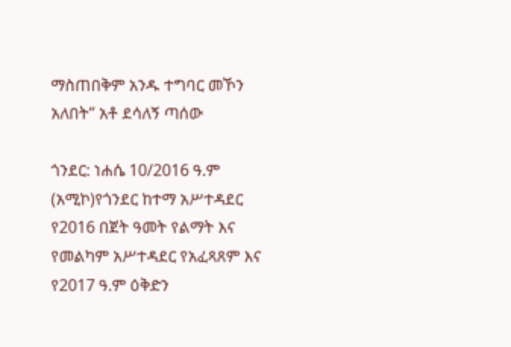ማስጠበቅም አንዱ ተግባር መኾን አለበት” አቶ ደሳለኝ ጣሰው

ጎንደር: ነሐሴ 10/2016 ዓ.ም (አሚኮ)የጎንደር ከተማ አሥተዳደር የ2016 በጀት ዓመት የልማት እና የመልካም አሥተዳደር የአፈጻጸም እና የ2017 ዓ.ም ዕቅድን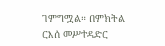ገምግሟል። በምክትል ርእሰ መሥተዳድር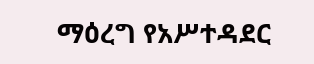ማዕረግ የአሥተዳደር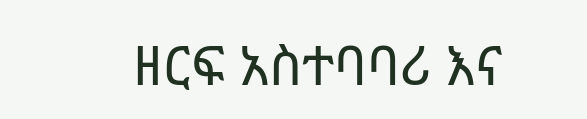ዘርፍ አስተባባሪ እና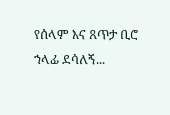የሰላም እና ጸጥታ ቢሮ ኀላፊ ደሳለኝ...